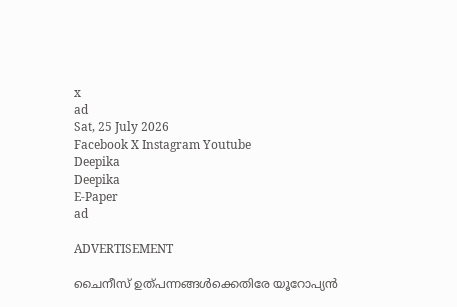x
ad
Sat, 25 July 2026
Facebook X Instagram Youtube
Deepika
Deepika
E-Paper
ad

ADVERTISEMENT

ചൈനീസ് ഉത്പന്നങ്ങൾക്കെതിരേ യൂറോപ്യൻ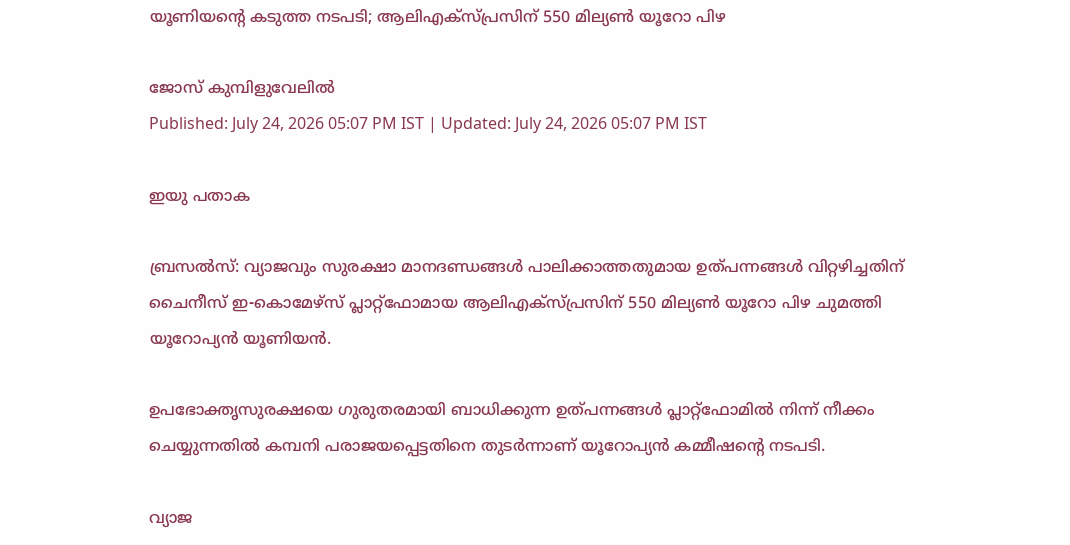യൂണിയന്‍റെ കടുത്ത നടപടി; ആലിഎക്സ്പ്രസിന് 550 മില്യൺ യൂറോ പിഴ

ജോസ് കുമ്പിളുവേലിൽ
Published: July 24, 2026 05:07 PM IST | Updated: July 24, 2026 05:07 PM IST

ഇയു പതാക

ബ്രസൽസ്: വ്യാജവും സുരക്ഷാ മാനദണ്ഡങ്ങൾ പാലിക്കാത്തതുമായ ഉത്പന്നങ്ങൾ വിറ്റഴിച്ചതിന് ചൈനീസ് ഇ-കൊമേഴ്‌സ് പ്ലാറ്റ്‌ഫോമായ ആലിഎക്സ്പ്രസിന് 550 മില്യൺ യൂറോ പിഴ ചുമത്തി യൂറോപ്യൻ യൂണിയൻ.

ഉപഭോക്തൃസുരക്ഷയെ ഗുരുതരമായി ബാധിക്കുന്ന ഉത്പന്നങ്ങൾ പ്ലാറ്റ്‌ഫോമിൽ നിന്ന് നീക്കം ചെയ്യുന്നതിൽ കമ്പനി പരാജയപ്പെട്ടതിനെ തുടർന്നാണ് യൂറോപ്യൻ കമ്മീഷന്‍റെ നടപടി.

വ്യാജ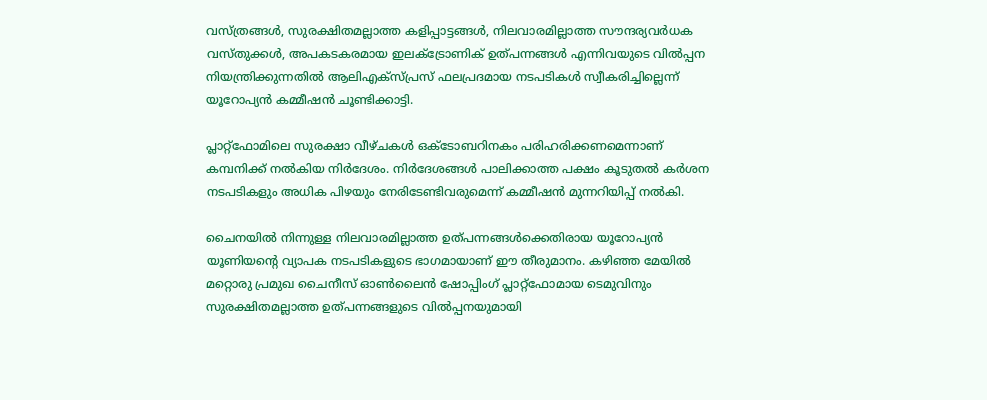വസ്ത്രങ്ങൾ, സുരക്ഷിതമല്ലാത്ത കളിപ്പാട്ടങ്ങൾ, നിലവാരമില്ലാത്ത സൗന്ദര്യവർധക വസ്തുക്കൾ, അപകടകരമായ ഇലക്ട്രോണിക് ഉത്പന്നങ്ങൾ എന്നിവയുടെ വിൽപ്പന നിയന്ത്രിക്കുന്നതിൽ ആലിഎക്സ്പ്രസ് ഫലപ്രദമായ നടപടികൾ സ്വീകരിച്ചില്ലെന്ന് യൂറോപ്യൻ കമ്മീഷൻ ചൂണ്ടിക്കാട്ടി.

പ്ലാറ്റ്‌ഫോമിലെ സുരക്ഷാ വീഴ്ചകൾ ഒക്ടോബറിനകം പരിഹരിക്കണമെന്നാണ് കമ്പനിക്ക് നൽകിയ നിർദേശം. നിർദേശങ്ങൾ പാലിക്കാത്ത പക്ഷം കൂടുതൽ കർശന നടപടികളും അധിക പിഴയും നേരിടേണ്ടിവരുമെന്ന് കമ്മീഷൻ മുന്നറിയിപ്പ് നൽകി.

ചൈനയിൽ നിന്നുള്ള നിലവാരമില്ലാത്ത ഉത്പന്നങ്ങൾക്കെതിരായ യൂറോപ്യൻ യൂണിയന്‍റെ വ്യാപക നടപടികളുടെ ഭാഗമായാണ് ഈ തീരുമാനം. കഴിഞ്ഞ മേയിൽ മറ്റൊരു പ്രമുഖ ചൈനീസ് ഓൺലൈൻ ഷോപ്പിംഗ് പ്ലാറ്റ്‌ഫോമായ ടെമുവിനും സുരക്ഷിതമല്ലാത്ത ഉത്പന്നങ്ങളുടെ വിൽപ്പനയുമായി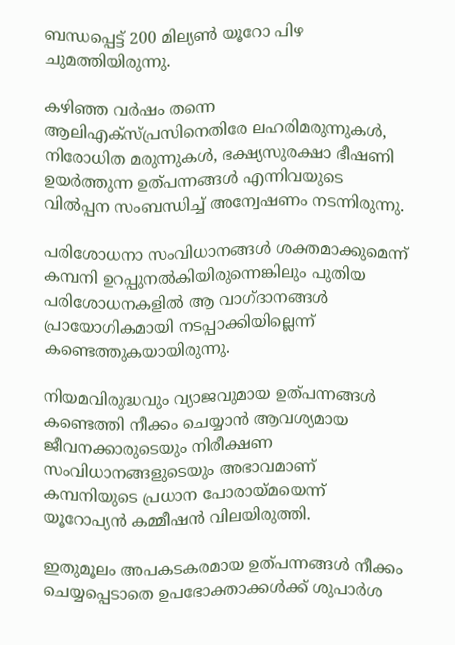ബന്ധപ്പെട്ട് 200 മില്യൺ യൂറോ പിഴ ചുമത്തിയിരുന്നു.

കഴിഞ്ഞ വർഷം തന്നെ ആലിഎക്സ്പ്രസിനെതിരേ ലഹരിമരുന്നുകൾ, നിരോധിത മരുന്നുകൾ, ഭക്ഷ്യസുരക്ഷാ ഭീഷണി ഉയർത്തുന്ന ഉത്പന്നങ്ങൾ എന്നിവയുടെ വിൽപ്പന സംബന്ധിച്ച് അന്വേഷണം നടന്നിരുന്നു.

പരിശോധനാ സംവിധാനങ്ങൾ ശക്തമാക്കുമെന്ന് കമ്പനി ഉറപ്പുനൽകിയിരുന്നെങ്കിലും പുതിയ പരിശോധനകളിൽ ആ വാഗ്ദാനങ്ങൾ പ്രായോഗികമായി നടപ്പാക്കിയില്ലെന്ന് കണ്ടെത്തുകയായിരുന്നു.

നിയമവിരുദ്ധവും വ്യാജവുമായ ഉത്പന്നങ്ങൾ കണ്ടെത്തി നീക്കം ചെയ്യാൻ ആവശ്യമായ ജീവനക്കാരുടെയും നിരീക്ഷണ സംവിധാനങ്ങളുടെയും അഭാവമാണ് കമ്പനിയുടെ പ്രധാന പോരായ്മയെന്ന് യൂറോപ്യൻ കമ്മീഷൻ വിലയിരുത്തി.

ഇതുമൂലം അപകടകരമായ ഉത്പന്നങ്ങൾ നീക്കം ചെയ്യപ്പെടാതെ ഉപഭോക്താക്കൾക്ക് ശുപാർശ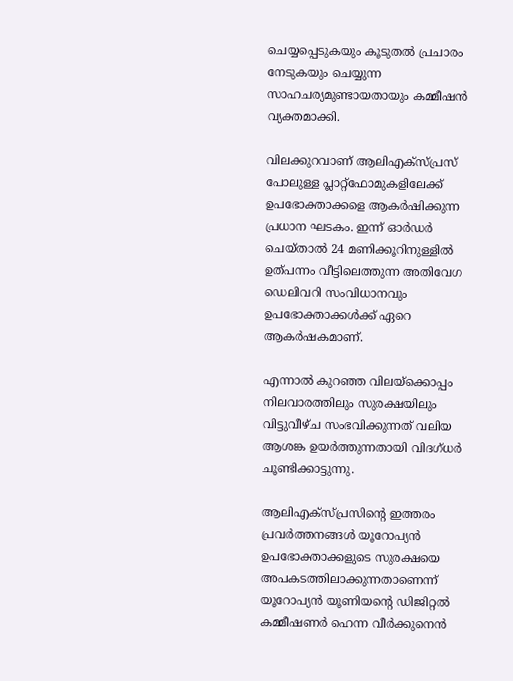ചെയ്യപ്പെടുകയും കൂടുതൽ പ്രചാരം നേടുകയും ചെയ്യുന്ന സാഹചര്യമുണ്ടായതായും കമ്മീഷൻ വ്യക്തമാക്കി.

വിലക്കുറവാണ് ആലിഎക്സ്പ്രസ് പോലുള്ള പ്ലാറ്റ്‌ഫോമുകളിലേക്ക് ഉപഭോക്താക്കളെ ആകർഷിക്കുന്ന പ്രധാന ഘടകം. ഇന്ന് ഓർഡർ ചെയ്താൽ 24 മണിക്കൂറിനുള്ളിൽ ഉത്പന്നം വീട്ടിലെത്തുന്ന അതിവേഗ ഡെലിവറി സംവിധാനവും ഉപഭോക്താക്കൾക്ക് ഏറെ ആകർഷകമാണ്.

എന്നാൽ കുറഞ്ഞ വിലയ്‌ക്കൊപ്പം നിലവാരത്തിലും സുരക്ഷയിലും വിട്ടുവീഴ്ച സംഭവിക്കുന്നത് വലിയ ആശങ്ക ഉയർത്തുന്നതായി വിദഗ്ധർ ചൂണ്ടിക്കാട്ടുന്നു.

ആലിഎക്സ്പ്രസിന്‍റെ ഇത്തരം പ്രവർത്തനങ്ങൾ യൂറോപ്യൻ ഉപഭോക്താക്കളുടെ സുരക്ഷയെ അപകടത്തിലാക്കുന്നതാണെന്ന് യൂറോപ്യൻ യൂണിയന്‍റെ ഡിജിറ്റൽ കമ്മീഷണർ ഹെന്ന വീർക്കുനെൻ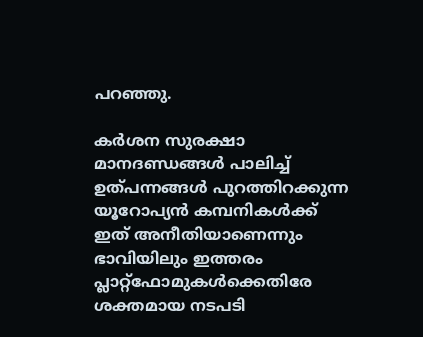പറഞ്ഞു.

കർശന സുരക്ഷാ മാനദണ്ഡങ്ങൾ പാലിച്ച് ഉത്പന്നങ്ങൾ പുറത്തിറക്കുന്ന യൂറോപ്യൻ കമ്പനികൾക്ക് ഇത് അനീതിയാണെന്നും ഭാവിയിലും ഇത്തരം പ്ലാറ്റ്‌ഫോമുകൾക്കെതിരേ ശക്തമായ നടപടി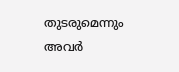തുടരുമെന്നും അവർ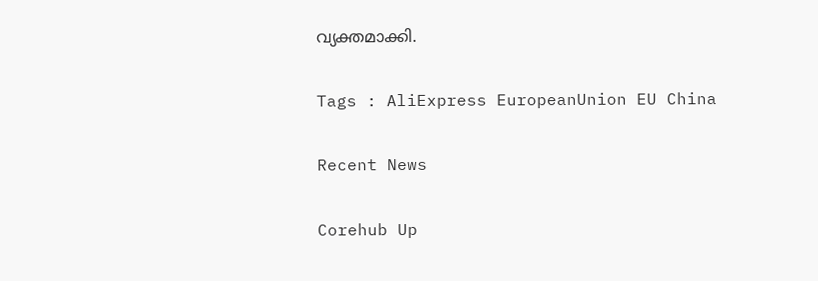വ്യക്തമാക്കി.

Tags : AliExpress EuropeanUnion EU China

Recent News

Corehub Up